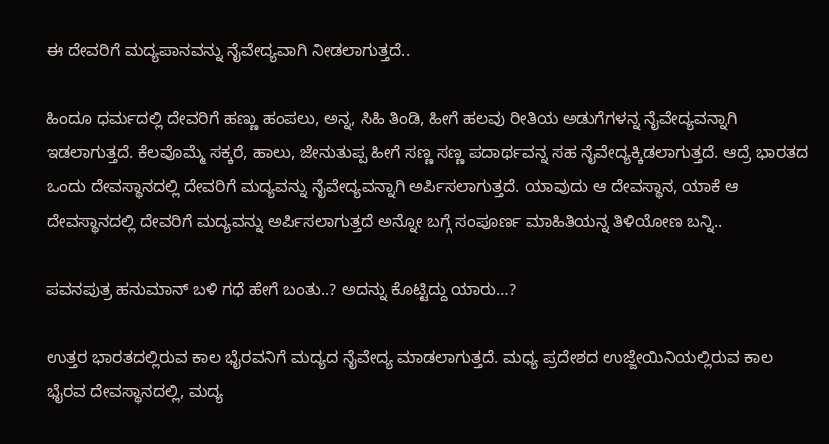ಈ ದೇವರಿಗೆ ಮದ್ಯಪಾನವನ್ನು ನೈವೇದ್ಯವಾಗಿ ನೀಡಲಾಗುತ್ತದೆ..

ಹಿಂದೂ ಧರ್ಮದಲ್ಲಿ ದೇವರಿಗೆ ಹಣ್ಣು ಹಂಪಲು, ಅನ್ನ, ಸಿಹಿ ತಿಂಡಿ, ಹೀಗೆ ಹಲವು ರೀತಿಯ ಅಡುಗೆಗಳನ್ನ ನೈವೇದ್ಯವನ್ನಾಗಿ ಇಡಲಾಗುತ್ತದೆ. ಕೆಲವೊಮ್ಮೆ ಸಕ್ಕರೆ, ಹಾಲು, ಜೇನುತುಪ್ಪ ಹೀಗೆ ಸಣ್ಣ ಸಣ್ಣ ಪದಾರ್ಥವನ್ನ ಸಹ ನೈವೇದ್ಯಕ್ಕಿಡಲಾಗುತ್ತದೆ. ಆದ್ರೆ ಭಾರತದ ಒಂದು ದೇವಸ್ಥಾನದಲ್ಲಿ ದೇವರಿಗೆ ಮದ್ಯವನ್ನು ನೈವೇದ್ಯವನ್ನಾಗಿ ಅರ್ಪಿಸಲಾಗುತ್ತದೆ. ಯಾವುದು ಆ ದೇವಸ್ಥಾನ, ಯಾಕೆ ಆ ದೇವಸ್ಥಾನದಲ್ಲಿ ದೇವರಿಗೆ ಮದ್ಯವನ್ನು ಅರ್ಪಿಸಲಾಗುತ್ತದೆ ಅನ್ನೋ ಬಗ್ಗೆ ಸಂಪೂರ್ಣ ಮಾಹಿತಿಯನ್ನ ತಿಳಿಯೋಣ ಬನ್ನಿ..

ಪವನಪುತ್ರ ಹನುಮಾನ್ ಬಳಿ ಗಧೆ ಹೇಗೆ ಬಂತು..? ಅದನ್ನು ಕೊಟ್ಟಿದ್ದು ಯಾರು…?

ಉತ್ತರ ಭಾರತದಲ್ಲಿರುವ ಕಾಲ ಭೈರವನಿಗೆ ಮದ್ಯದ ನೈವೇದ್ಯ ಮಾಡಲಾಗುತ್ತದೆ. ಮಧ್ಯ ಪ್ರದೇಶದ ಉಜ್ಜೇಯಿನಿಯಲ್ಲಿರುವ ಕಾಲ ಭೈರವ ದೇವಸ್ಥಾನದಲ್ಲಿ, ಮದ್ಯ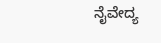ನೈವೇದ್ಯ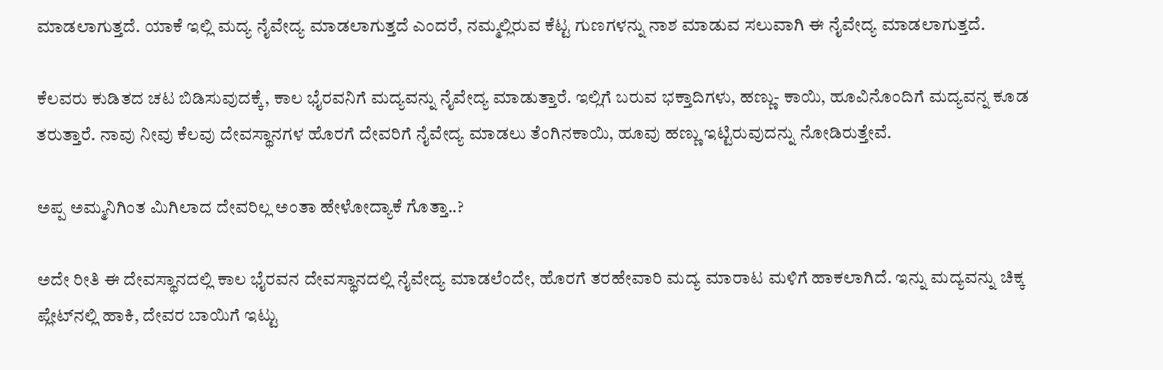ಮಾಡಲಾಗುತ್ತದೆ. ಯಾಕೆ ಇಲ್ಲಿ ಮದ್ಯ ನೈವೇದ್ಯ ಮಾಡಲಾಗುತ್ತದೆ ಎಂದರೆ, ನಮ್ಮಲ್ಲಿರುವ ಕೆಟ್ಟ ಗುಣಗಳನ್ನು ನಾಶ ಮಾಡುವ ಸಲುವಾಗಿ ಈ ನೈವೇದ್ಯ ಮಾಡಲಾಗುತ್ತದೆ.

ಕೆಲವರು ಕುಡಿತದ ಚಟ ಬಿಡಿಸುವುದಕ್ಕೆ, ಕಾಲ ಭೈರವನಿಗೆ ಮದ್ಯವನ್ನು ನೈವೇದ್ಯ ಮಾಡುತ್ತಾರೆ. ಇಲ್ಲಿಗೆ ಬರುವ ಭಕ್ತಾದಿಗಳು, ಹಣ್ಣು- ಕಾಯಿ, ಹೂವಿನೊಂದಿಗೆ ಮದ್ಯವನ್ನ ಕೂಡ ತರುತ್ತಾರೆ. ನಾವು ನೀವು ಕೆಲವು ದೇವಸ್ಥಾನಗಳ ಹೊರಗೆ ದೇವರಿಗೆ ನೈವೇದ್ಯ ಮಾಡಲು ತೆಂಗಿನಕಾಯಿ, ಹೂವು ಹಣ್ಣು ಇಟ್ಟಿರುವುದನ್ನು ನೋಡಿರುತ್ತೇವೆ.

ಅಪ್ಪ ಅಮ್ಮನಿಗಿಂತ ಮಿಗಿಲಾದ ದೇವರಿಲ್ಲ ಅಂತಾ ಹೇಳೋದ್ಯಾಕೆ ಗೊತ್ತಾ..?

ಅದೇ ರೀತಿ ಈ ದೇವಸ್ಥಾನದಲ್ಲಿ ಕಾಲ ಭೈರವನ ದೇವಸ್ಥಾನದಲ್ಲಿ ನೈವೇದ್ಯ ಮಾಡಲೆಂದೇ, ಹೊರಗೆ ತರಹೇವಾರಿ ಮದ್ಯ ಮಾರಾಟ ಮಳಿಗೆ ಹಾಕಲಾಗಿದೆ. ಇನ್ನು ಮದ್ಯವನ್ನು ಚಿಕ್ಕ ಪ್ಲೇಟ್‌ನಲ್ಲಿ ಹಾಕಿ, ದೇವರ ಬಾಯಿಗೆ ಇಟ್ಟು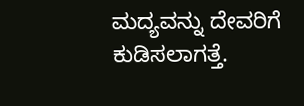ಮದ್ಯವನ್ನು ದೇವರಿಗೆ ಕುಡಿಸಲಾಗತ್ತೆ.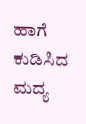ಹಾಗೆ ಕುಡಿಸಿದ ಮದ್ಯ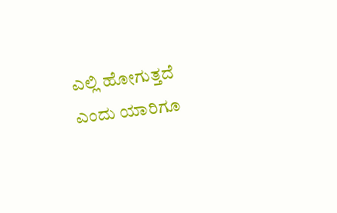ಎಲ್ಲಿ ಹೋಗುತ್ತದೆ ಎಂದು ಯಾರಿಗೂ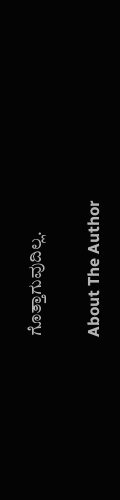ಗೊತ್ತಾಗುವುದಿಲ್ಲ.

About The Author